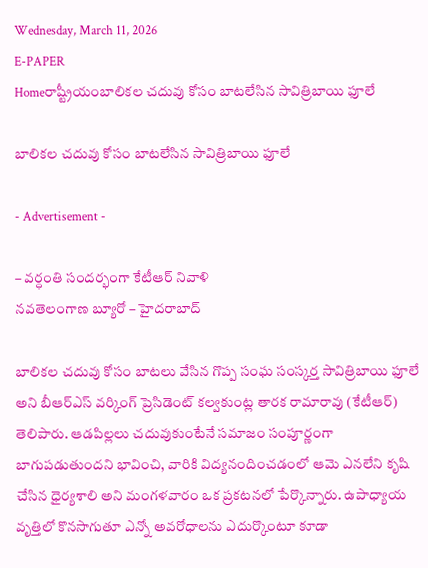Wednesday, March 11, 2026
E-PAPER
Homeరాష్ట్రీయంబాలికల చదువు కోసం బాటలేసిన సావిత్రిబాయి ఫూలే

బాలికల చదువు కోసం బాటలేసిన సావిత్రిబాయి ఫూలే

- Advertisement -

– వర్ధంతి సందర్భంగా కేటీఆర్‌ నివాళి
నవతెలంగాణ బ్యూరో – హైదరాబాద్‌

బాలికల చదువు కోసం బాటలు వేసిన గొప్ప సంఘ సంస్కర్త సావిత్రిబాయి ఫూలే అని బీఆర్‌ఎస్‌ వర్కింగ్‌ ప్రెసిడెంట్‌ కల్వకుంట్ల తారక రామారావు (కేటీఆర్‌) తెలిపారు. ఆడపిల్లలు చదువుకుంటేనే సమాజం సంపూర్ణంగా బాగుపడుతుందని భావించి, వారికి విద్యనందించడంలో ఆమె ఎనలేని కృషి చేసిన ధైర్యశాలి అని మంగళవారం ఒక ప్రకటనలో పేర్కొన్నారు. ఉపాధ్యాయ వృత్తిలో కొనసాగుతూ ఎన్నో అవరోధాలను ఎదుర్కొంటూ కూడా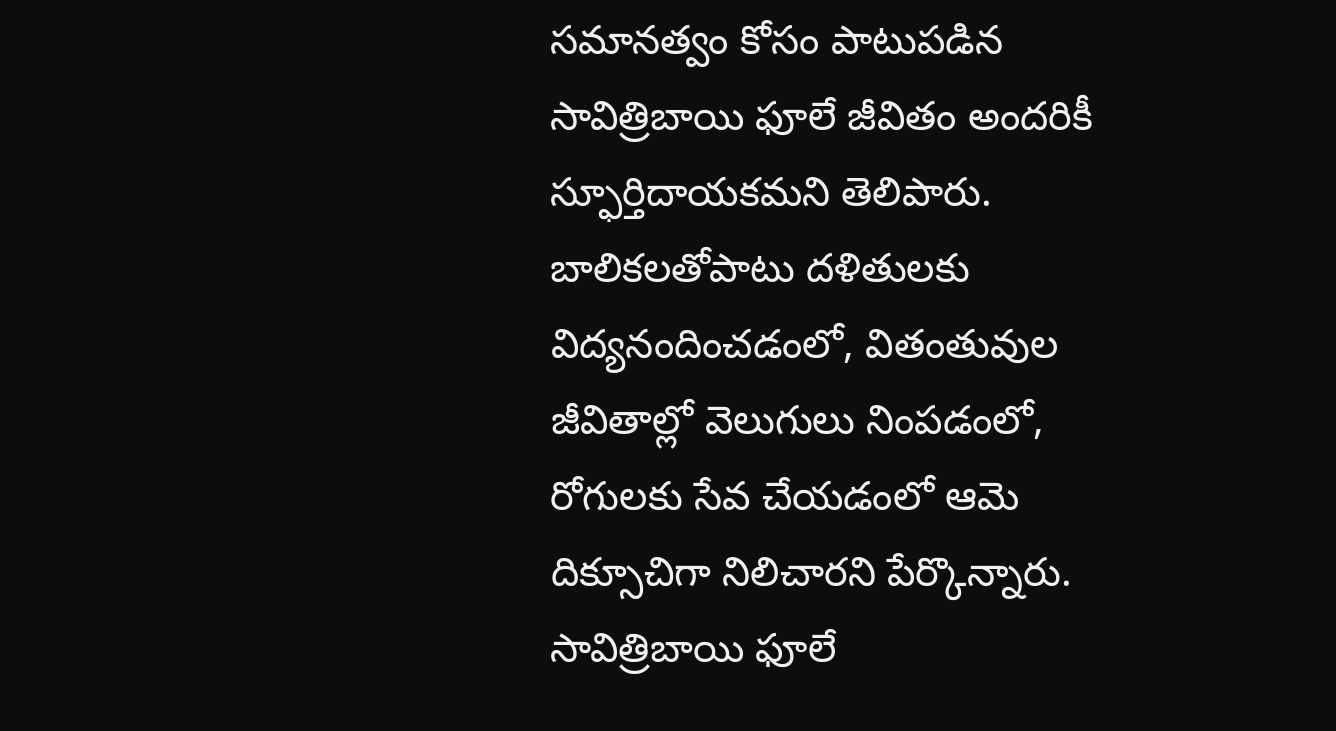సమానత్వం కోసం పాటుపడిన సావిత్రిబాయి ఫూలే జీవితం అందరికీ స్ఫూర్తిదాయకమని తెలిపారు. బాలికలతోపాటు దళితులకు విద్యనందించడంలో, వితంతువుల జీవితాల్లో వెలుగులు నింపడంలో, రోగులకు సేవ చేయడంలో ఆమె దిక్సూచిగా నిలిచారని పేర్కొన్నారు. సావిత్రిబాయి ఫూలే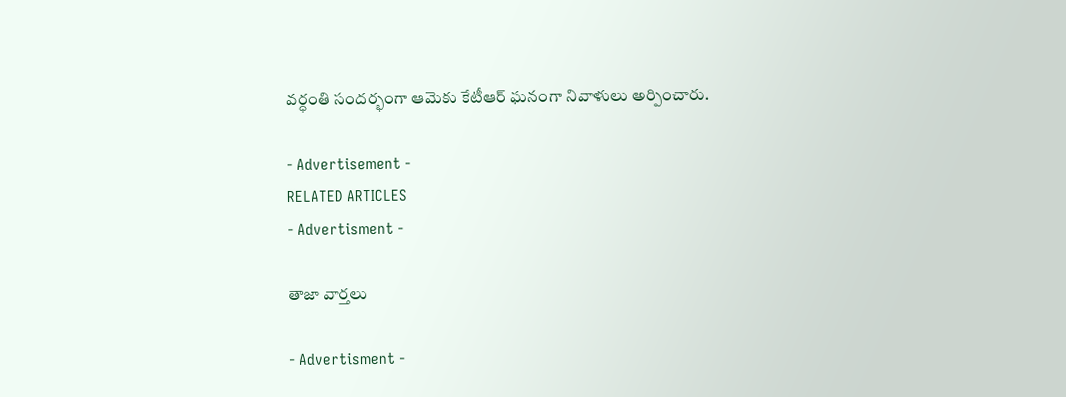వర్ధంతి సందర్భంగా ఆమెకు కేటీఆర్‌ ఘనంగా నివాళులు అర్పించారు.

- Advertisement -
RELATED ARTICLES
- Advertisment -

తాజా వార్తలు

- Advertisment -